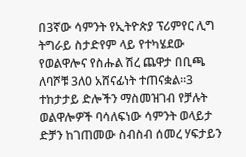በ3ኛው ሳምንት የኢትዮጵያ ፕሪምየር ሊግ ትግራይ ስታድየም ላይ የተካሄደው የወልዋሎና የስሑል ሽረ ጨዋታ በቢጫ ለባሾቹ 3ለ0 አሸናፊነት ተጠናቋል።3 ተከታታይ ድሎችን ማስመዝገብ የቻሉት ወልዋሎዎች ባሳለፍነው ሳምንት ወላይታ ድቻን ከገጠመው ስብስብ ሰመረ ሃፍታይን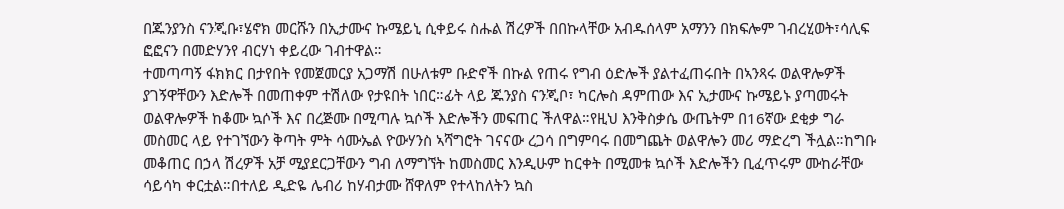በጁንያንስ ናንጂቡ፣ሄኖክ መርሹን በኢታሙና ኩሜይኒ ሲቀይሩ ስሑል ሽረዎች በበኩላቸው አብዱሰላም አማንን በክፍሎም ገብረሂወት፣ሳሊፍ ፎፎናን በመድሃንየ ብርሃነ ቀይረው ገብተዋል።
ተመጣጣኝ ፋክክር በታየበት የመጀመርያ አጋማሽ በሁለቱም ቡድኖች በኩል የጠሩ የግብ ዕድሎች ያልተፈጠሩበት በኣንጻሩ ወልዋሎዎች ያገኝዋቸውን እድሎች በመጠቀም ተሽለው የታዩበት ነበር።ፊት ላይ ጁንያስ ናንጂቦ፣ ካርሎስ ዳምጠው እና ኢታሙና ኩሜይኑ ያጣመሩት ወልዋሎዎች ከቆሙ ኳሶች እና በረጅሙ በሚጣሉ ኳሶች እድሎችን መፍጠር ችለዋል።የዚህ እንቅስቃሴ ውጤትም በ16ኛው ደቂቃ ግራ መስመር ላይ የተገኘውን ቅጣት ምት ሳሙኤል ዮውሃንስ ኣሻግሮት ገናናው ረጋሳ በግምባሩ በመግጨት ወልዋሎን መሪ ማድረግ ችሏል።ከግቡ መቆጠር በኃላ ሽረዎች አቻ ሚያደርጋቸውን ግብ ለማግኘት ከመስመር እንዲሁም ከርቀት በሚመቱ ኳሶች እድሎችን ቢፈጥሩም ሙከራቸው ሳይሳካ ቀርቷል።በተለይ ዲድዬ ሌብሪ ከሃብታሙ ሸዋለም የተላከለትን ኳስ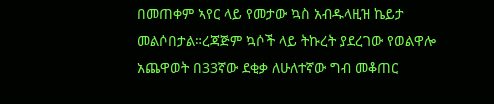በመጠቀም ኣየር ላይ የመታው ኳስ አብዱላዚዝ ኬይታ መልሶበታል።ረጃጅም ኳሶች ላይ ትኩረት ያደረገው የወልዋሎ አጨዋወት በ33ኛው ደቂቃ ለሁለተኛው ግብ መቆጠር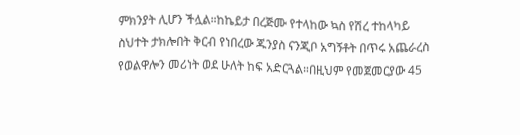ምክንያት ሊሆን ችሏል።ከኬይታ በረጅሙ የተላከው ኳስ የሽረ ተከላካይ ስህተት ታክሎበት ቅርብ የነበረው ጁንያስ ናንጂቦ አግኝቶት በጥሩ አጨራረስ የወልዋሎን መሪነት ወደ ሁለት ከፍ አድርጓል።በዚህም የመጀመርያው 45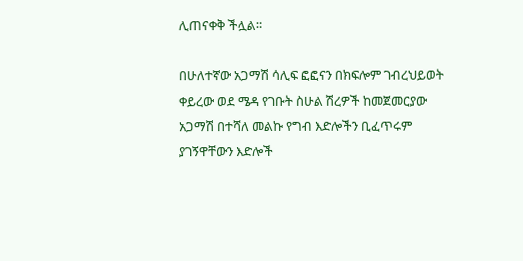ሊጠናቀቅ ችሏል።

በሁለተኛው አጋማሽ ሳሊፍ ፎፎናን በክፍሎም ገብረህይወት ቀይረው ወደ ሜዳ የገቡት ስሁል ሽረዎች ከመጀመርያው አጋማሽ በተሻለ መልኩ የግብ እድሎችን ቢፈጥሩም ያገኝዋቸውን እድሎች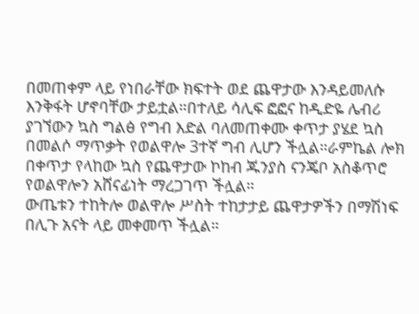በመጠቀም ላይ የነበራቸው ክፍተት ወደ ጨዋታው እንዳይመለሱ እንቅፋት ሆኖባቸው ታይቷል።በተለይ ሳሊፍ ፎፎና ከዲድዬ ሌብሪ ያገኘውን ኳስ ግልፅ የግብ እድል ባለመጠቀሙ ቀጥታ ያሄደ ኳስ በመልሶ ማጥቃት የወልዋሎ 3ተኛ ግብ ሊሆን ችሏል።ራምኬል ሎክ በቀጥታ የላከው ኳስ የጨዋታው ኮከብ ጁንያስ ናንጄቦ አስቆጥሮ የወልዋሎን አሸናፊነት ማረጋገጥ ችሏል።
ውጤቱን ተከትሎ ወልዋሎ ሥስት ተከታታይ ጨዋታዎችን በማሽነፍ በሊጉ አናት ላይ መቀመጥ ችሏል።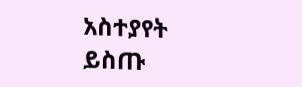አስተያየት ይስጡ